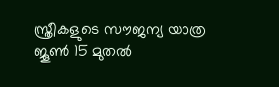സ്ത്രീകളുടെ സൗജന്യ യാത്ര ജൂൺ 15 മുതൽ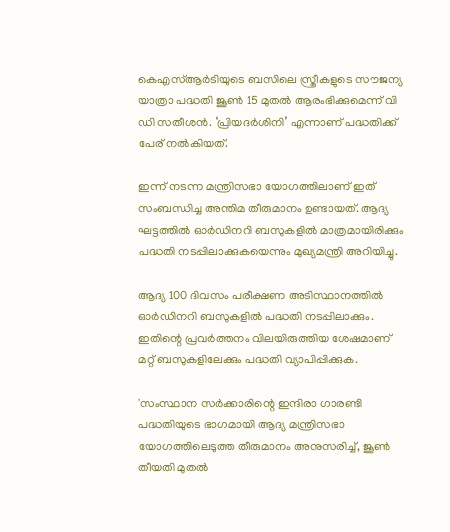കെഎസ്ആർടിയുടെ ബസിലെ സ്ത്രീകളുടെ സൗജന്യ യാത്രാ പദ്ധതി ജൂൺ 15 മുതൽ ആരംഭിക്കുമെന്ന് വി ഡി സതീശൻ. ‘പ്രിയദർശിനി’ എന്നാണ് പദ്ധതിക്ക് പേര് നൽകിയത്.

ഇന്ന് നടന്ന മന്ത്രിസഭാ യോഗത്തിലാണ് ഇത് സംബന്ധിച്ച അന്തിമ തീരുമാനം ഉണ്ടായത്. ആദ്യ ഘട്ടത്തിൽ ഓർഡിനറി ബസുകളിൽ മാത്രമായിരിക്കും പദ്ധതി നടപ്പിലാക്കുകയെന്നും മുഖ്യമന്ത്രി അറിയിച്ചു.

ആദ്യ 100 ദിവസം പരീക്ഷണ അടിസ്ഥാനത്തിൽ ഓർഡിനറി ബസുകളിൽ പദ്ധതി നടപ്പിലാക്കും. ഇതിന്റെ പ്രവർത്തനം വിലയിരുത്തിയ ശേഷമാണ് മറ്റ് ബസുകളിലേക്കും പദ്ധതി വ്യാപിപ്പിക്കുക.

'സംസ്ഥാന സർക്കാരിന്റെ ഇന്ദിരാ ഗാരണ്ടി പദ്ധതിയുടെ ഭാഗമായി ആദ്യ മന്ത്രിസഭാ യോഗത്തിലെടുത്ത തീരുമാനം അനുസരിച്ച്, ജൂൺ തീയതി മുതൽ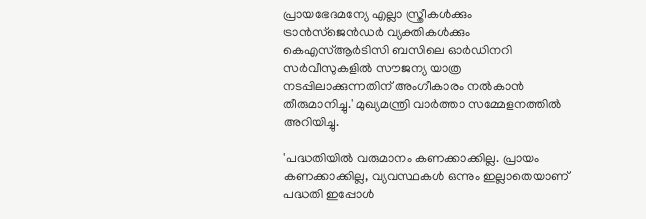പ്രായഭേദമന്യേ എല്ലാ സ്ത്രീകൾക്കും ട്രാൻസ്‌ജെൻഡർ വ്യക്തികൾക്കും കെഎസ്ആർടിസി ബസിലെ ഓർഡിനറി സർവീസുകളിൽ സൗജന്യ യാത്ര നടപ്പിലാക്കുന്നതിന് അംഗീകാരം നൽകാൻ തീരുമാനിച്ചു.' മുഖ്യമന്ത്രി വാർത്താ സമ്മേളനത്തിൽ അറിയിച്ചു.

'പദ്ധതിയിൽ വരുമാനം കണക്കാക്കില്ല. പ്രായം കണക്കാക്കില്ല, വ്യവസ്ഥകൾ ഒന്നും ഇല്ലാതെയാണ് പദ്ധതി ഇപ്പോൾ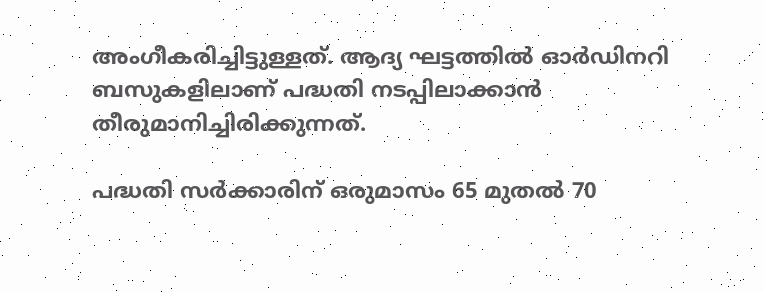അംഗീകരിച്ചിട്ടുള്ളത്. ആദ്യ ഘട്ടത്തിൽ ഓർഡിനറി ബസുകളിലാണ് പദ്ധതി നടപ്പിലാക്കാൻ തീരുമാനിച്ചിരിക്കുന്നത്.

പദ്ധതി സർക്കാരിന് ഒരുമാസം 65 മുതൽ 70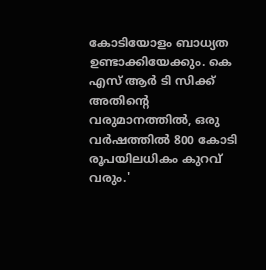കോടിയോളം ബാധ്യത ഉണ്ടാക്കിയേക്കും. കെ എസ് ആർ ടി സിക്ക് അതിന്റെ വരുമാനത്തിൽ, ഒരു വർഷത്തിൽ 800 കോടി രൂപയിലധികം കുറവ് വരും.'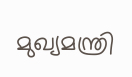മുഖ്യമന്ത്രി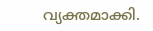വ്യക്തമാക്കി.